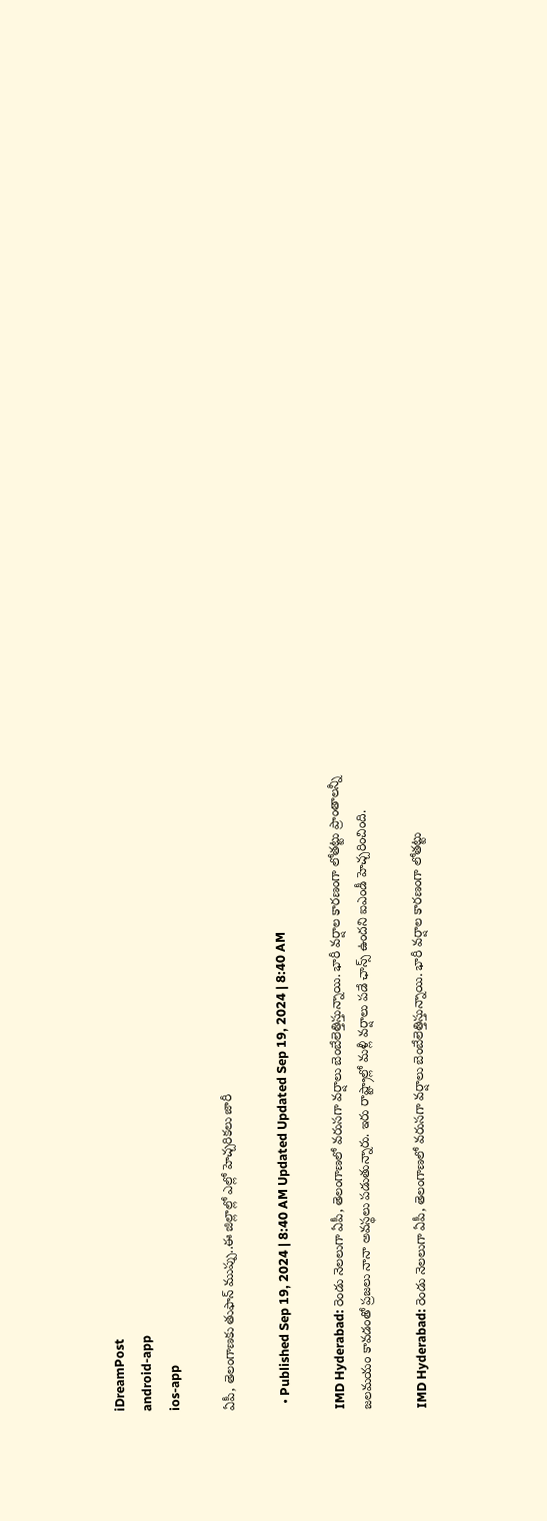iDreamPost
android-app
ios-app

ఏపీ, తెలంగాణకు తుఫాన్ ముప్పు..ఈ జిల్లాల్లో ఎల్లో హెచ్చరికలు జారీ

  • Published Sep 19, 2024 | 8:40 AM Updated Updated Sep 19, 2024 | 8:40 AM

IMD Hyderabad: రెండు నెలలుగా ఏపీ, తెలంగాణలో వరుసగా వర్షాలు బెంబేలెత్తిస్తున్నాయి. భారీ వర్షాల కారణంగా లోతట్టు ప్రాంతాలన్నీ జలమయం కావడంతో ప్రజలు నానా అవస్థలు పడుతున్నారు. ఇరు రాష్ట్రాల్లో మళ్లీ వర్షాలు పడే ఛాన్స్ ఉందని ఐఎండీ హెచ్చరించింది.

IMD Hyderabad: రెండు నెలలుగా ఏపీ, తెలంగాణలో వరుసగా వర్షాలు బెంబేలెత్తిస్తున్నాయి. భారీ వర్షాల కారణంగా లోతట్టు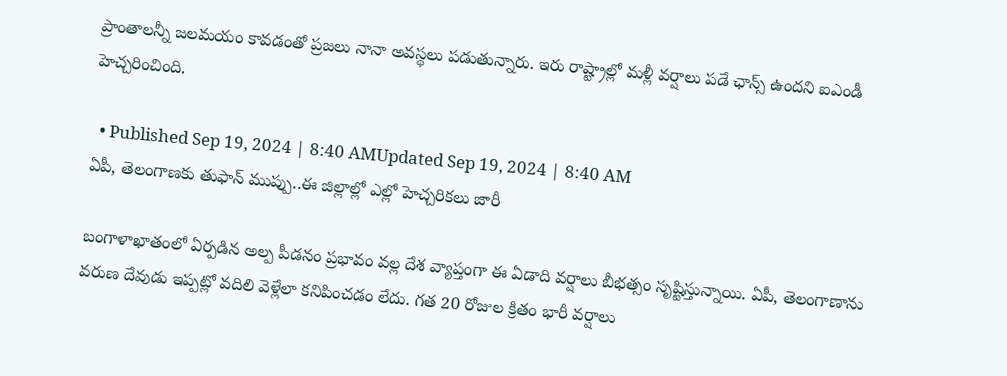ప్రాంతాలన్నీ జలమయం కావడంతో ప్రజలు నానా అవస్థలు పడుతున్నారు. ఇరు రాష్ట్రాల్లో మళ్లీ వర్షాలు పడే ఛాన్స్ ఉందని ఐఎండీ హెచ్చరించింది.

  • Published Sep 19, 2024 | 8:40 AMUpdated Sep 19, 2024 | 8:40 AM
ఏపీ, తెలంగాణకు తుఫాన్ ముప్పు..ఈ జిల్లాల్లో ఎల్లో హెచ్చరికలు జారీ

బంగాళాఖాతంలో ఏర్పడిన అల్ప పీడనం ప్రభావం వల్ల దేశ వ్యాప్తంగా ఈ ఏడాది వర్షాలు బీభత్సం సృష్టిస్తున్నాయి. ఏపీ, తెలంగాణాను వరుణ దేవుడు ఇప్పట్లో వదిలి వెళ్లేలా కనిపించడం లేదు. గత 20 రోజుల క్రితం భారీ వర్షాలు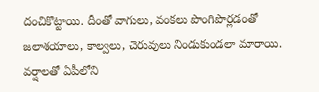దంచికొట్టాయి. దీంతో వాగులు, వంకలు పొంగిపొర్లడంతో జలాశయాలు, కాల్వలు, చెరువులు నిండుకుండలా మారాయి. వర్షాలతో ఏపీలోని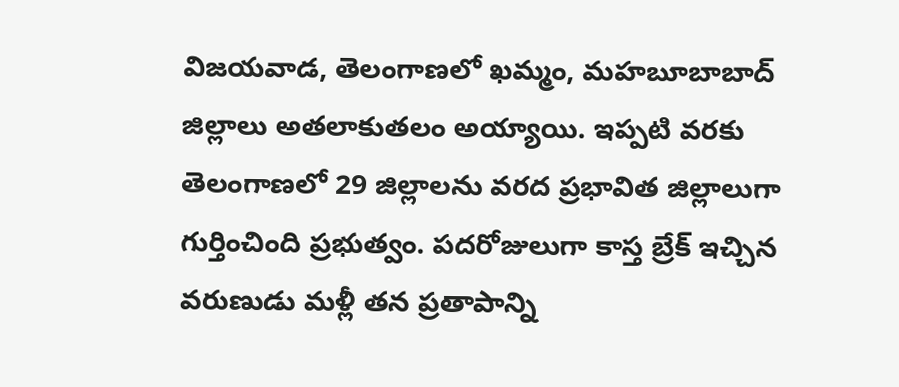విజయవాడ, తెలంగాణలో ఖమ్మం, మహబూబాబాద్ జిల్లాలు అతలాకుతలం అయ్యాయి. ఇప్పటి వరకు తెలంగాణలో 29 జిల్లాలను వరద ప్రభావిత జిల్లాలుగా గుర్తించింది ప్రభుత్వం. పదరోజులుగా కాస్త బ్రేక్ ఇచ్చిన వరుణుడు మళ్లీ తన ప్రతాపాన్ని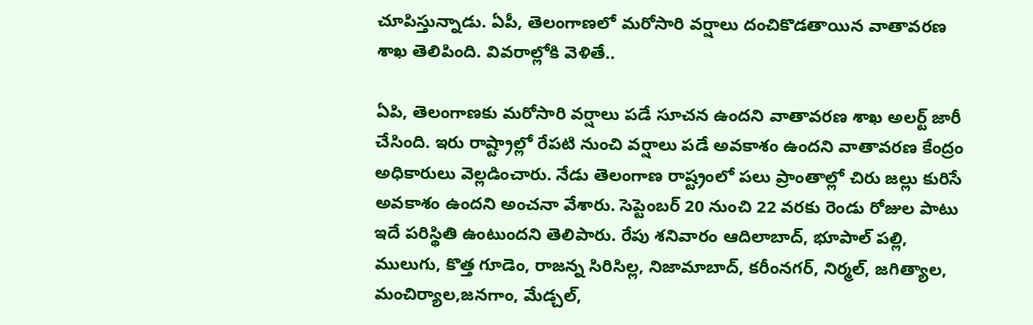చూపిస్తున్నాడు. ఏపీ, తెలంగాణలో మరోసారి వర్షాలు దంచికొడతాయిన వాతావరణ శాఖ తెలిపింది. వివరాల్లోకి వెళితే..

ఏపి, తెలంగాణకు మరోసారి వర్షాలు పడే సూచన ఉందని వాతావరణ శాఖ అలర్ట్ జారీ చేసింది. ఇరు రాష్ట్రాల్లో రేపటి నుంచి వర్షాలు పడే అవకాశం ఉందని వాతావరణ కేంద్రం అధికారులు వెల్లడించారు. నేడు తెలంగాణ రాష్ట్రంలో పలు ప్రాంతాల్లో చిరు జల్లు కురిసే అవకాశం ఉందని అంచనా వేశారు. సెప్టెంబర్ 20 నుంచి 22 వరకు రెండు రోజుల పాటు ఇదే పరిస్థితి ఉంటుందని తెలిపారు. రేపు శనివారం ఆదిలాబాద్, భూపాల్ పల్లి, ములుగు, కొత్త గూడెం, రాజన్న సిరిసిల్ల, నిజామాబాద్, కరీంనగర్, నిర్మల్, జగిత్యాల, మంచిర్యాల,జనగాం, మేడ్చల్,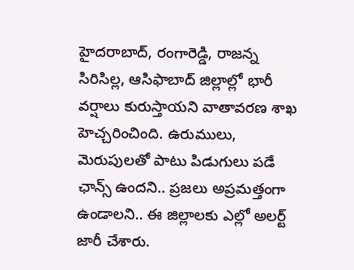హైదరాబాద్, రంగారెడ్డి, రాజన్న సిరిసిల్ల, ఆసిఫాబాద్ జిల్లాల్లో భారీ వర్షాలు కురుస్తాయని వాతావరణ శాఖ హెచ్చరించింది. ఉరుములు, మెరుపులతో పాటు పిడుగులు పడే ఛాన్స్ ఉందని.. ప్రజలు అప్రమత్తంగా ఉండాలని.. ఈ జిల్లాలకు ఎల్లో అలర్ట్ జారీ చేశారు.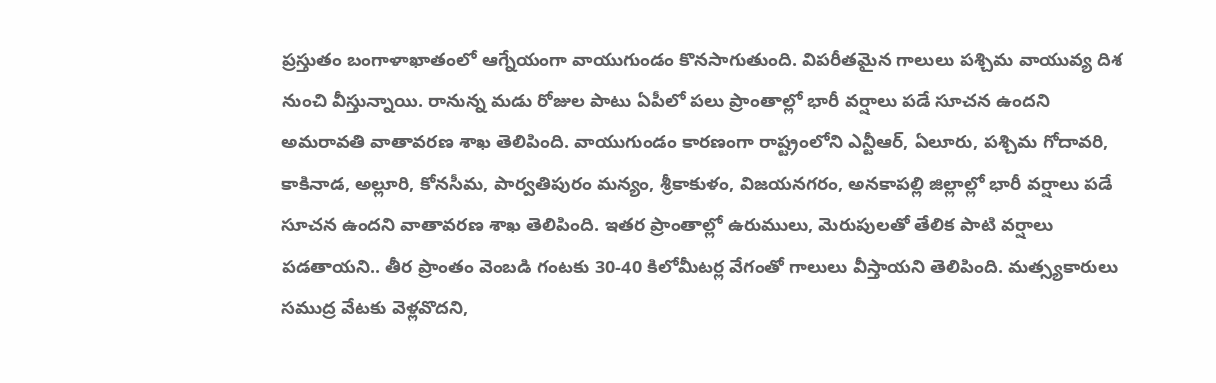ప్రస్తుతం బంగాళాఖాతంలో ఆగ్నేయంగా వాయుగుండం కొనసాగుతుంది. విపరీతమైన గాలులు పశ్చిమ వాయువ్య దిశ నుంచి వీస్తున్నాయి. రానున్న మడు రోజుల పాటు ఏపీలో పలు ప్రాంతాల్లో భారీ వర్షాలు పడే సూచన ఉందని అమరావతి వాతావరణ శాఖ తెలిపింది. వాయుగుండం కారణంగా రాష్ట్రంలోని ఎన్టీఆర్, ఏలూరు, పశ్చిమ గోదావరి, కాకినాడ, అల్లూరి, కోనసీమ, పార్వతిపురం మన్యం, శ్రీకాకుళం, విజయనగరం, అనకాపల్లి జిల్లాల్లో భారీ వర్షాలు పడే సూచన ఉందని వాతావరణ శాఖ తెలిపింది. ఇతర ప్రాంతాల్లో ఉరుములు, మెరుపులతో తేలిక పాటి వర్షాలు పడతాయని.. తీర ప్రాంతం వెంబడి గంటకు 30-40 కిలోమీటర్ల వేగంతో గాలులు వీస్తాయని తెలిపింది. మత్స్యకారులు సముద్ర వేటకు వెళ్లవొదని,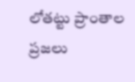లోతట్టు ప్రాంతాల ప్రజలు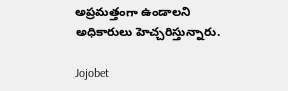అప్రమత్తంగా ఉండాలని అధికారులు హెచ్చరిస్తున్నారు.

Jojobet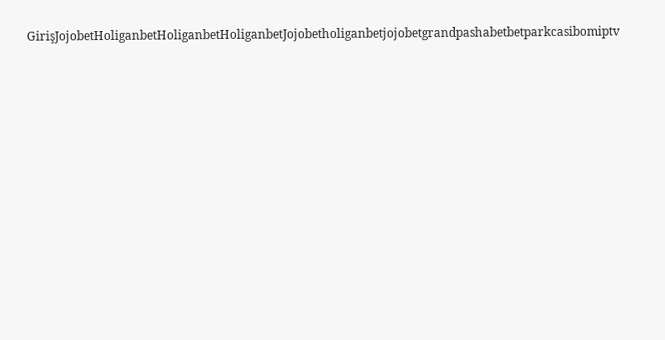GirişJojobetHoliganbetHoliganbetHoliganbetJojobetholiganbetjojobetgrandpashabetbetparkcasibomiptv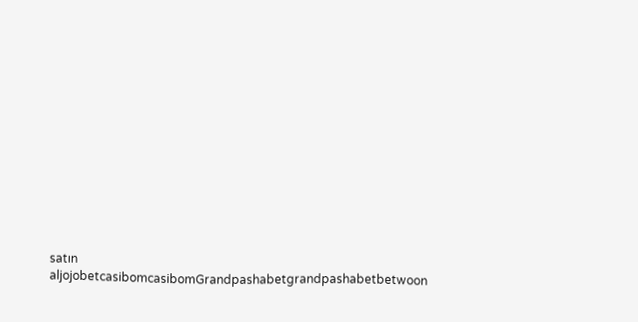satın aljojobetcasibomcasibomGrandpashabetgrandpashabetbetwoon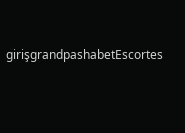girişgrandpashabetEscortes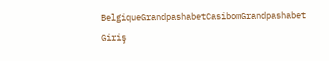BelgiqueGrandpashabetCasibomGrandpashabet Giriş